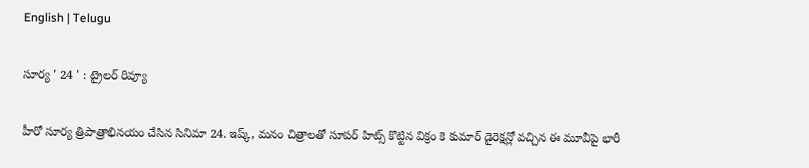English | Telugu

సూర్య ' 24 ' : ట్రైలర్ రివ్యూ

హీరో సూర్య త్రిపాత్రాభినయం చేసిన సినిమా 24. ఇష్క్, మనం చిత్రాలతో సూపర్ హిట్స్ కొట్టిన విక్రం కె కుమార్ డైరెక్షన్లో వచ్చిన ఈ మూవీపై భారీ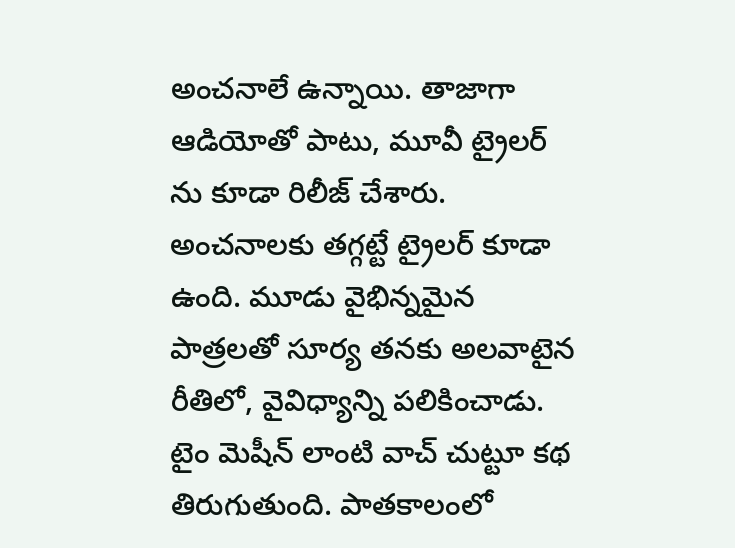అంచనాలే ఉన్నాయి. తాజాగా ఆడియోతో పాటు, మూవీ ట్రైలర్ ను కూడా రిలీజ్ చేశారు. అంచనాలకు తగ్గట్టే ట్రైలర్ కూడా ఉంది. మూడు వైభిన్నమైన పాత్రలతో సూర్య తనకు అలవాటైన రీతిలో, వైవిధ్యాన్ని పలికించాడు. టైం మెషీన్ లాంటి వాచ్ చుట్టూ కథ తిరుగుతుంది. పాతకాలంలో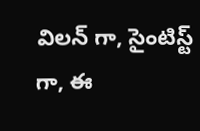విలన్ గా, సైంటిస్ట్ గా, ఈ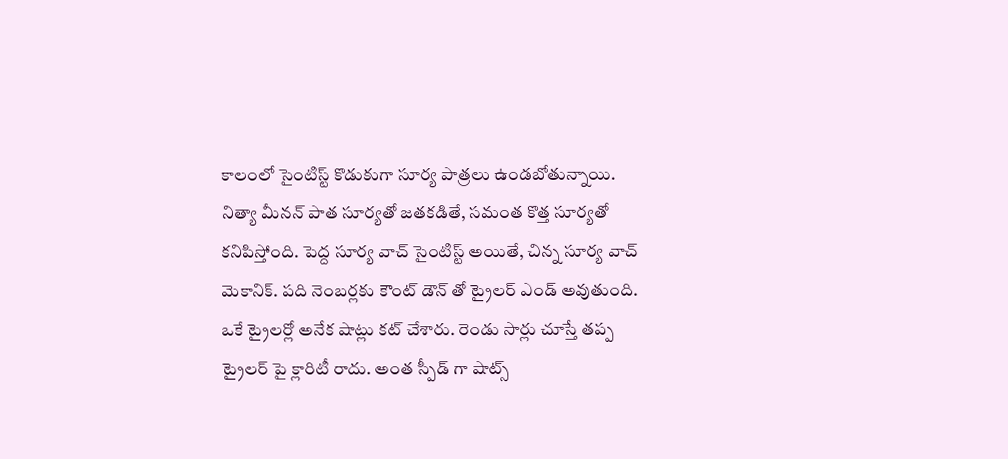కాలంలో సైంటిస్ట్ కొడుకుగా సూర్య పాత్రలు ఉండబోతున్నాయి. నిత్యా మీనన్ పాత సూర్యతో జతకడితే, సమంత కొత్త సూర్యతో కనిపిస్తోంది. పెద్ద సూర్య వాచ్ సైంటిస్ట్ అయితే, చిన్న సూర్య వాచ్ మెకానిక్. పది నెంబర్లకు కౌంట్ డౌన్ తో ట్రైలర్ ఎండ్ అవుతుంది. ఒకే ట్రైలర్లో అనేక షాట్లు కట్ చేశారు. రెండు సార్లు చూస్తే తప్ప ట్రైలర్ పై క్లారిటీ రాదు. అంత స్పీడ్ గా షాట్స్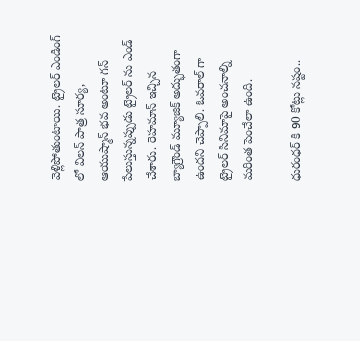వెళ్లిపోతుంటాయి. ట్రైలర్ ఎండింగ్ లో విలన్ పాత్ర సూర్య, ఆయుష్మాన్ భవ అంటూ గన్ పేలుస్తున్నప్పుడు ట్రైలర్ ను ఎండ్ చేశారు. రెహమాన్ ఇచ్చిన బ్యాగ్రౌండ్ మ్యూజిక్ అద్భుతంగా ఉందని చెప్పాలి. ఓవరాల్ గా ట్రైలర్ సినిమాపై అంచనాల్ని మరింత పెంచేలా ఉంది.

ధురంధర్ కి 90 కోట్లు నష్టం..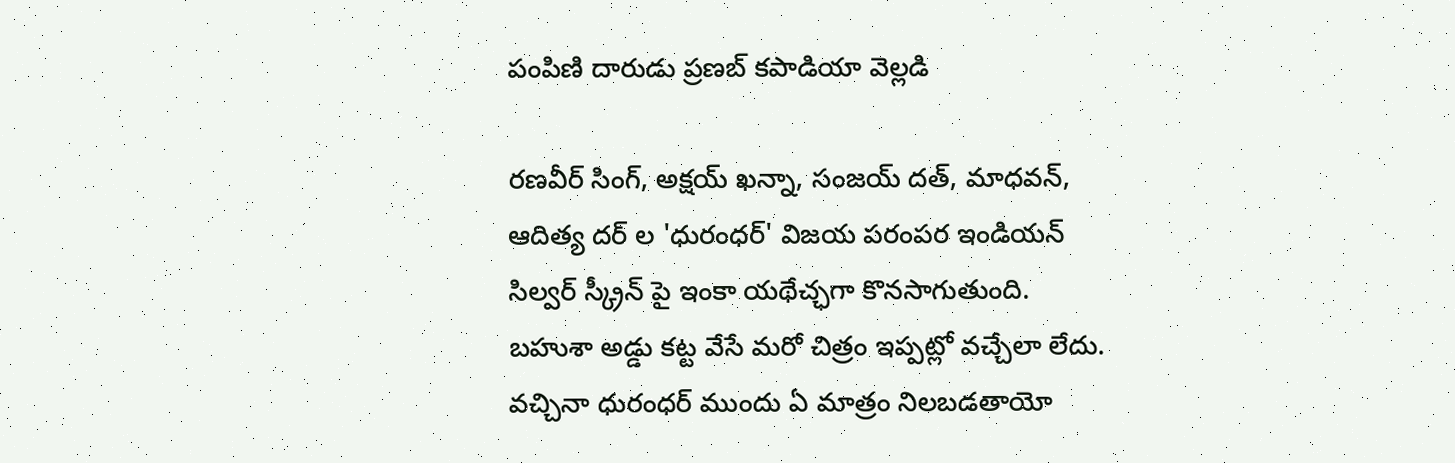పంపిణి దారుడు ప్రణబ్ కపాడియా వెల్లడి

రణవీర్ సింగ్, అక్షయ్ ఖన్నా, సంజయ్ దత్, మాధవన్, ఆదిత్య దర్ ల 'ధురంధర్' విజయ పరంపర ఇండియన్ సిల్వర్ స్క్రీన్ పై ఇంకా యథేచ్ఛగా కొనసాగుతుంది. బహుశా అడ్డు కట్ట వేసే మరో చిత్రం ఇప్పట్లో వచ్చేలా లేదు. వచ్చినా ధురంధర్ ముందు ఏ మాత్రం నిలబడతాయో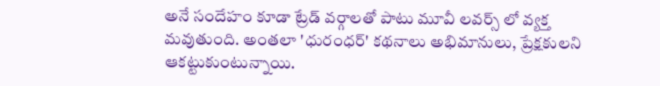అనే సందేహం కూడా ట్రేడ్ వర్గాలతో పాటు మూవీ లవర్స్ లో వ్యక్త మవుతుంది. అంతలా 'ధురంధర్' కథనాలు అభిమానులు, ప్రేక్షకులని ఆకట్టుకుంటున్నాయి.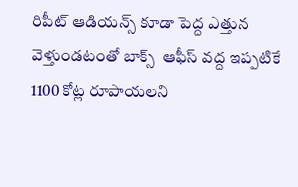రిపీట్ ఆడియన్స్ కూడా పెద్ద ఎత్తున వెళ్తుండటంతో బాక్స్  ఆఫీస్ వద్ద ఇప్పటికే 1100 కోట్ల రూపాయలని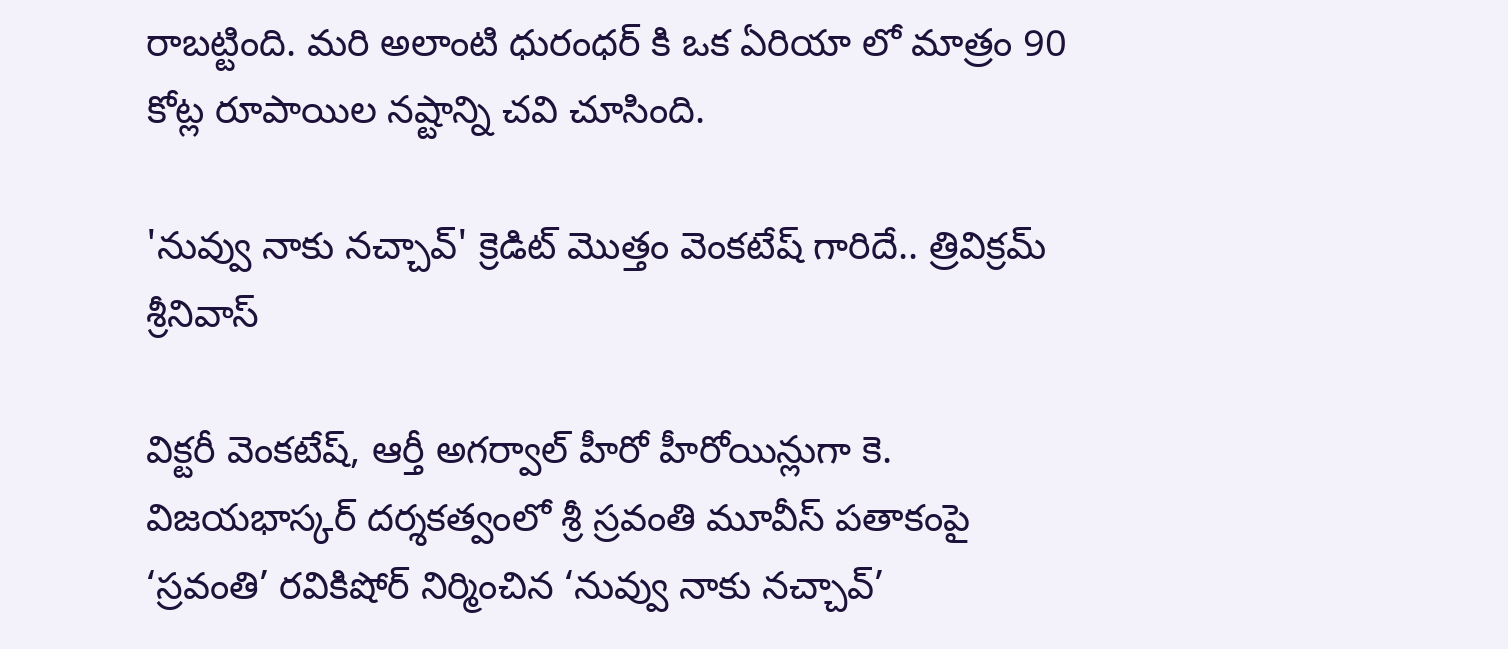రాబట్టింది. మరి అలాంటి ధురంధర్ కి ఒక ఏరియా లో మాత్రం 90 కోట్ల రూపాయిల నష్టాన్ని చవి చూసింది.

'నువ్వు నాకు నచ్చావ్' క్రెడిట్ మొత్తం వెంకటేష్ గారిదే.. త్రివిక్రమ్ శ్రీనివాస్

విక్టరీ వెంకటేష్, ఆర్తీ అగర్వాల్ హీరో హీరోయిన్లుగా కె. విజయభాస్కర్ దర్శకత్వంలో శ్రీ స్రవంతి మూవీస్ పతాకంపై ‘స్రవంతి’ రవికిషోర్ నిర్మించిన ‘నువ్వు నాకు నచ్చావ్’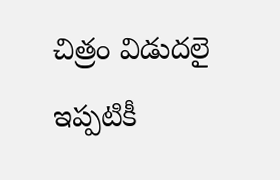చిత్రం విడుదలై ఇప్పటికీ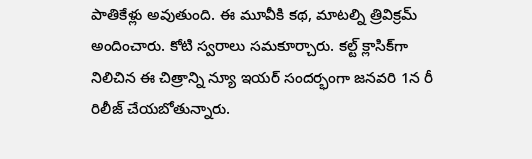పాతికేళ్లు అవుతుంది. ఈ మూవీకి కథ, మాటల్ని త్రివిక్రమ్ అందించారు. కోటి స్వరాలు సమకూర్చారు. కల్ట్ క్లాసిక్‌గా నిలిచిన ఈ చిత్రాన్ని న్యూ ఇయర్ సందర్భంగా జనవరి 1న రీ రిలీజ్ చేయబోతున్నారు.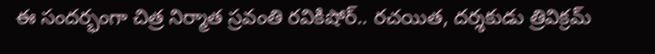ఈ సందర్భంగా చిత్ర నిర్మాత స్రవంతి రవికిషోర్.. రచయిత, దర్శకుడు త్రివిక్రమ్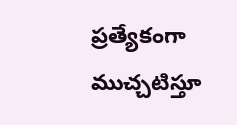ప్రత్యేకంగా ముచ్చటిస్తూ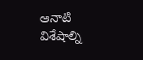ఆనాటి విశేషాల్ని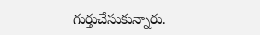గుర్తుచేసుకున్నారు.